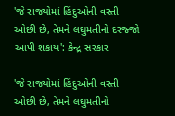'જે રાજ્યોમાં હિંદુઓની વસ્તી ઓછી છે, તેમને લઘુમતીનો દરજ્જો આપી શકાય': કેન્દ્ર સરકાર

'જે રાજ્યોમાં હિંદુઓની વસ્તી ઓછી છે, તેમને લઘુમતીનો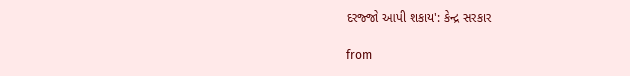દરજ્જો આપી શકાય': કેન્દ્ર સરકાર

from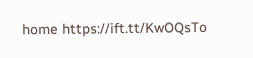home https://ift.tt/KwOQsTo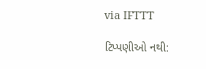via IFTTT

ટિપ્પણીઓ નથી: